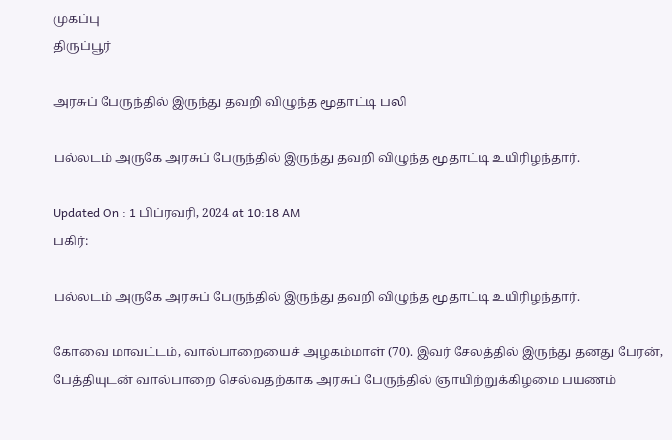முகப்பு
திருப்பூர்

அரசுப் பேருந்தில் இருந்து தவறி விழுந்த மூதாட்டி பலி

பல்லடம் அருகே அரசுப் பேருந்தில் இருந்து தவறி விழுந்த மூதாட்டி உயிரிழந்தார்.

Updated On : 1 பிப்ரவரி, 2024 at 10:18 AM
பகிர்:

பல்லடம் அருகே அரசுப் பேருந்தில் இருந்து தவறி விழுந்த மூதாட்டி உயிரிழந்தார்.

கோவை மாவட்டம், வால்பாறையைச் அழகம்மாள் (70). இவர் சேலத்தில் இருந்து தனது பேரன், பேத்தியுடன் வால்பாறை செல்வதற்காக அரசுப் பேருந்தில் ஞாயிற்றுக்கிழமை பயணம்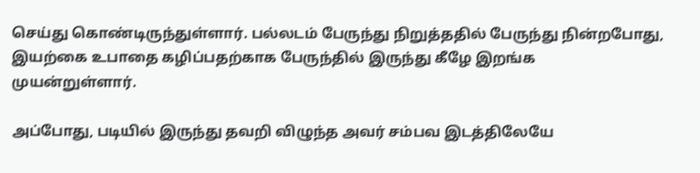செய்து கொண்டிருந்துள்ளார். பல்லடம் பேருந்து நிறுத்ததில் பேருந்து நின்றபோது, இயற்கை உபாதை கழிப்பதற்காக பேருந்தில் இருந்து கீழே இறங்க முயன்றுள்ளார்.

அப்போது, படியில் இருந்து தவறி விழுந்த அவர் சம்பவ இடத்திலேயே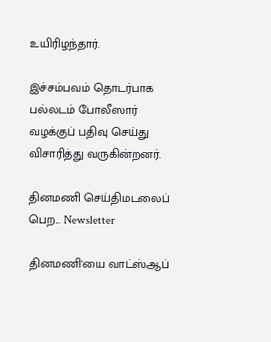உயிரிழந்தார்.

இச்சம்பவம் தொடர்பாக பல்லடம் போலீஸார் வழக்குப் பதிவு செய்து விசாரித்து வருகின்றனர்.

தினமணி செய்திமடலைப் பெற... Newsletter

தினமணி'யை வாட்ஸ்ஆப்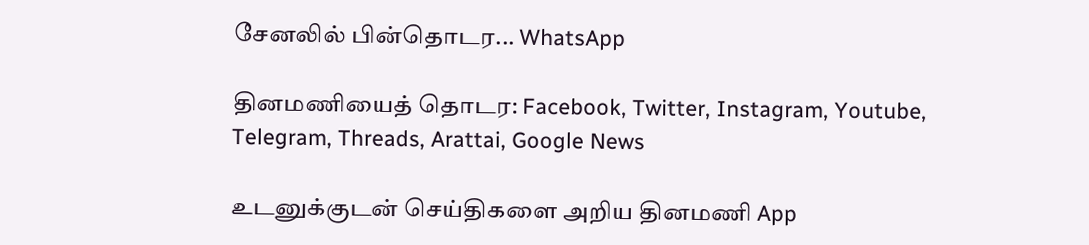சேனலில் பின்தொடர... WhatsApp

தினமணியைத் தொடர: Facebook, Twitter, Instagram, Youtube, Telegram, Threads, Arattai, Google News

உடனுக்குடன் செய்திகளை அறிய தினமணி App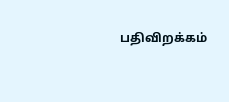பதிவிறக்கம்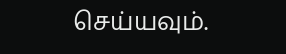செய்யவும்.